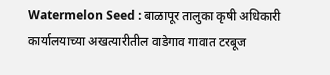Watermelon Seed : बाळापूर तालुका कृषी अधिकारी कार्यालयाच्या अखत्यारीतील वाडेगाव गावात टरबूज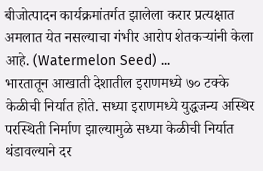बीजोत्पादन कार्यक्रमांतर्गत झालेला करार प्रत्यक्षात अमलात येत नसल्याचा गंभीर आरोप शेतकऱ्यांनी केला आहे. (Watermelon Seed) ...
भारतातून आखाती देशातील इराणमध्ये ७० टक्के केळीची निर्यात होते. सध्या इराणमध्ये युद्धजन्य अस्थिर परस्थिती निर्माण झाल्यामुळे सध्या केळीची निर्यात थंडावल्याने दर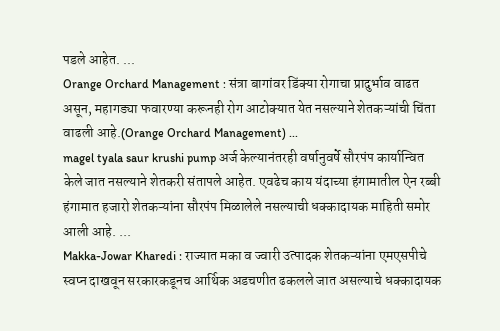पडले आहेत. ...
Orange Orchard Management : संत्रा बागांवर डिंक्या रोगाचा प्रादुर्भाव वाढत असून, महागड्या फवारण्या करूनही रोग आटोक्यात येत नसल्याने शेतकऱ्यांची चिंता वाढली आहे.(Orange Orchard Management) ...
magel tyala saur krushi pump अर्ज केल्यानंतरही वर्षानुवर्षे सौरपंप कार्यान्वित केले जात नसल्याने शेतकरी संतापले आहेत. एवढेच काय यंदाच्या हंगामातील ऐन रब्बी हंगामात हजारो शेतकऱ्यांना सौरपंप मिळालेले नसल्याची धक्कादायक माहिती समोर आली आहे. ...
Makka-Jowar Kharedi : राज्यात मका व ज्वारी उत्पादक शेतकऱ्यांना एमएसपीचे स्वप्न दाखवून सरकारकडूनच आर्थिक अडचणीत ढकलले जात असल्याचे धक्कादायक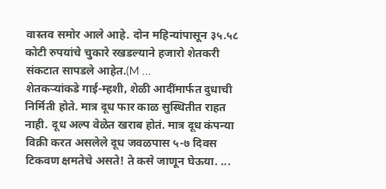वास्तव समोर आले आहे. दोन महिन्यांपासून ३५.५८ कोटी रुपयांचे चुकारे रखडल्याने हजारो शेतकरी संकटात सापडले आहेत.(M ...
शेतकऱ्यांकडे गाई-म्हशी, शेळी आदींमार्फत दुधाची निर्मिती होते. मात्र दूध फार काळ सुस्थितीत राहत नाही. दूध अल्प वेळेत खराब होतं. मात्र दूध कंपन्या विक्री करत असलेले दूध जवळपास ५-७ दिवस टिकवण क्षमतेचे असते! ते कसे जाणून घेऊया. ...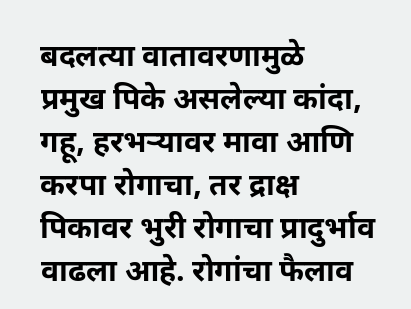बदलत्या वातावरणामुळे प्रमुख पिके असलेल्या कांदा, गहू, हरभऱ्यावर मावा आणि करपा रोगाचा, तर द्राक्ष पिकावर भुरी रोगाचा प्रादुर्भाव वाढला आहे. रोगांचा फैलाव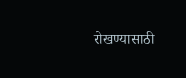रोखण्यासाठी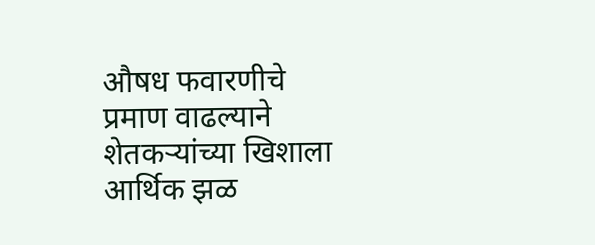औषध फवारणीचे प्रमाण वाढल्याने शेतकऱ्यांच्या खिशाला आर्थिक झळ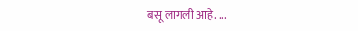बसू लागली आहे. ...